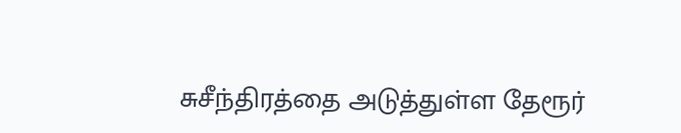சுசீந்திரத்தை அடுத்துள்ள தேரூர்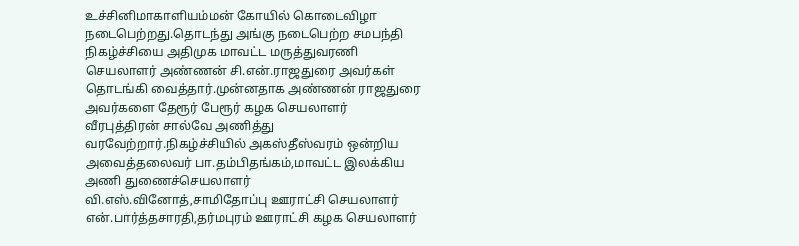உச்சினிமாகாளியம்மன் கோயில் கொடைவிழா நடைபெற்றது.தொடந்து அங்கு நடைபெற்ற சமபந்தி நிகழ்ச்சியை அதிமுக மாவட்ட மருத்துவரணி செயலாளர் அண்ணன் சி.என்.ராஜதுரை அவர்கள் தொடங்கி வைத்தார்.முன்னதாக அண்ணன் ராஜதுரை அவர்களை தேரூர் பேரூர் கழக செயலாளர் வீரபுத்திரன் சால்வே அணித்து வரவேற்றார்.நிகழ்ச்சியில் அகஸ்தீஸ்வரம் ஒன்றிய அவைத்தலைவர் பா.தம்பிதங்கம்,மாவட்ட இலக்கிய அணி துணைச்செயலாளர் வி.எஸ்.வினோத்,சாமிதோப்பு ஊராட்சி செயலாளர் என்.பார்த்தசாரதி,தர்மபுரம் ஊராட்சி கழக செயலாளர்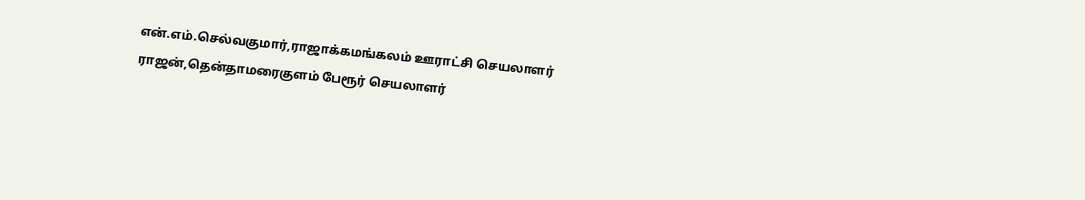என்.எம்.செல்வகுமார்,ராஜாக்கமங்கலம் ஊராட்சி செயலாளர் ராஜன்,தென்தாமரைகுளம் பேரூர் செயலாளர்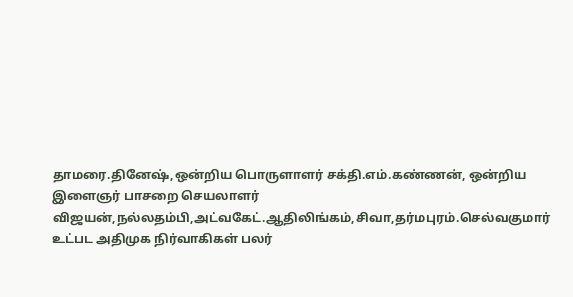தாமரை.தினேஷ்,ஒன்றிய பொருளாளர் சக்தி.எம்.கண்ணன், ஒன்றிய இளைஞர் பாசறை செயலாளர் விஜயன்,நல்லதம்பி,அட்வகேட்.ஆதிலிங்கம்,சிவா,தர்மபுரம்.செல்வகுமார் உட்பட அதிமுக நிர்வாகிகள் பலர்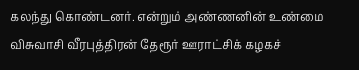கலந்து கொண்டனர். என்றும் அண்ணனின் உண்மை விசுவாசி வீரபுத்திரன் தேரூர் ஊராட்சிக் கழகச்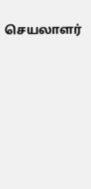செயலாளர்